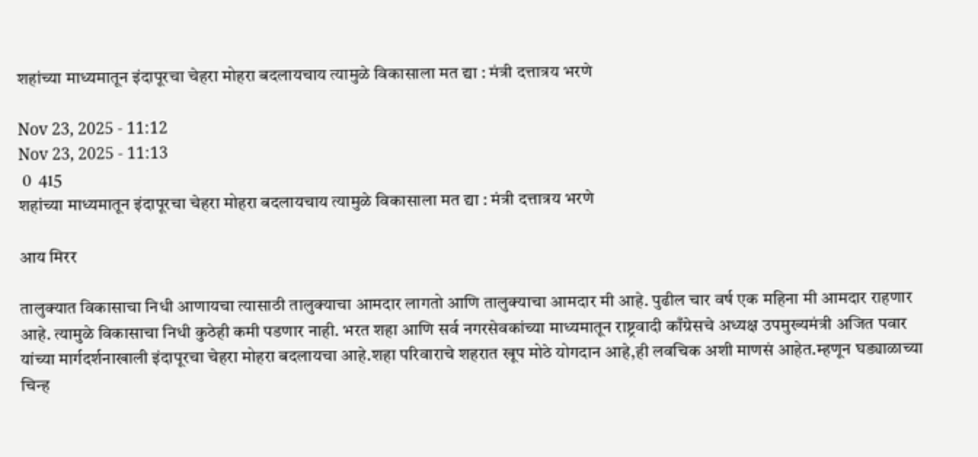शहांच्या माध्यमातून इंदापूरचा चेहरा मोहरा बदलायचाय त्यामुळे विकासाला मत द्या : मंत्री दत्तात्रय भरणे

Nov 23, 2025 - 11:12
Nov 23, 2025 - 11:13
 0  415
शहांच्या माध्यमातून इंदापूरचा चेहरा मोहरा बदलायचाय त्यामुळे विकासाला मत द्या : मंत्री दत्तात्रय भरणे

आय मिरर

तालुक्यात विकासाचा निधी आणायचा त्यासाठी तालुक्याचा आमदार लागतो आणि तालुक्याचा आमदार मी आहे. पुढील चार वर्ष एक महिना मी आमदार राहणार आहे. त्यामुळे विकासाचा निधी कुठेही कमी पडणार नाही. भरत शहा आणि सर्व नगरसेवकांच्या माध्यमातून राष्ट्रवादी काँग्रेसचे अध्यक्ष उपमुख्यमंत्री अजित पवार यांच्या मार्गदर्शनाखाली इंदापूरचा चेहरा मोहरा बदलायचा आहे.शहा परिवाराचे शहरात खूप मोठे योगदान आहे,ही लवचिक अशी माणसं आहेत.म्हणून घड्याळाच्या चिन्ह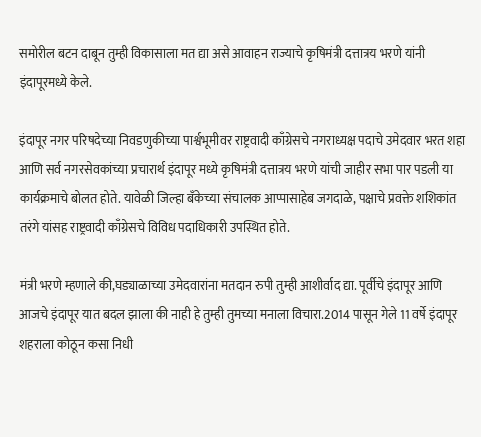समोरील बटन दाबून तुम्ही विकासाला मत द्या असे आवाहन राज्याचे कृषिमंत्री दत्तात्रय भरणे यांनी इंदापूरमध्ये केले.

इंदापूर नगर परिषदेच्या निवडणुकीच्या पार्श्वभूमीवर राष्ट्रवादी काँग्रेसचे नगराध्यक्ष पदाचे उमेदवार भरत शहा आणि सर्व नगरसेवकांच्या प्रचारार्थ इंदापूर मध्ये कृषिमंत्री दत्तात्रय भरणे यांची जाहीर सभा पार पडली या कार्यक्रमाचे बोलत होते. यावेळी जिल्हा बँकेच्या संचालक आप्पासाहेब जगदाळे, पक्षाचे प्रवक्ते शशिकांत तरंगे यांसह राष्ट्रवादी काँग्रेसचे विविध पदाधिकारी उपस्थित होते.

मंत्री भरणे म्हणाले की,घड्याळाच्या उमेदवारांना मतदान रुपी तुम्ही आशीर्वाद द्या. पूर्वीचे इंदापूर आणि आजचे इंदापूर यात बदल झाला की नाही हे तुम्ही तुमच्या मनाला विचारा.2014 पासून गेले 11 वर्षे इंदापूर शहराला कोठून कसा निधी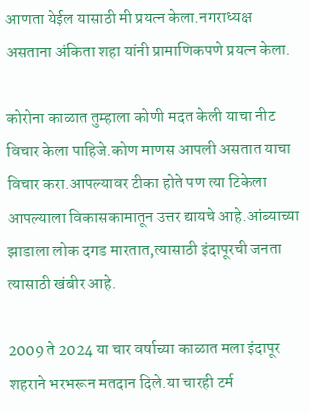आणता येईल यासाठी मी प्रयत्न केला.नगराध्यक्ष असताना अंकिता शहा यांनी प्रामाणिकपणे प्रयत्न केला.

कोरोना काळात तुम्हाला कोणी मदत केली याचा नीट विचार केला पाहिजे.कोण माणस आपली असतात याचा विचार करा.आपल्यावर टीका होते पण त्या टिकेला आपल्याला विकासकामातून उत्तर द्यायचे आहे.आंब्याच्या झाडाला लोक दगड मारतात,त्यासाठी इंदापूरची जनता त्यासाठी खंबीर आहे.

2009 ते 2024 या चार वर्षाच्या काळात मला इंदापूर शहराने भरभरून मतदान दिले.या चारही टर्म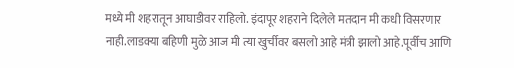मध्ये मी शहरातून आघाडीवर राहिलो. इंदापूर शहराने दिलेले मतदान मी कधी विसरणार नाही.लाडक्या बहिणी मुळे आज मी त्या खुर्चीवर बसलो आहे मंत्री झालो आहे.पूर्वीच आणि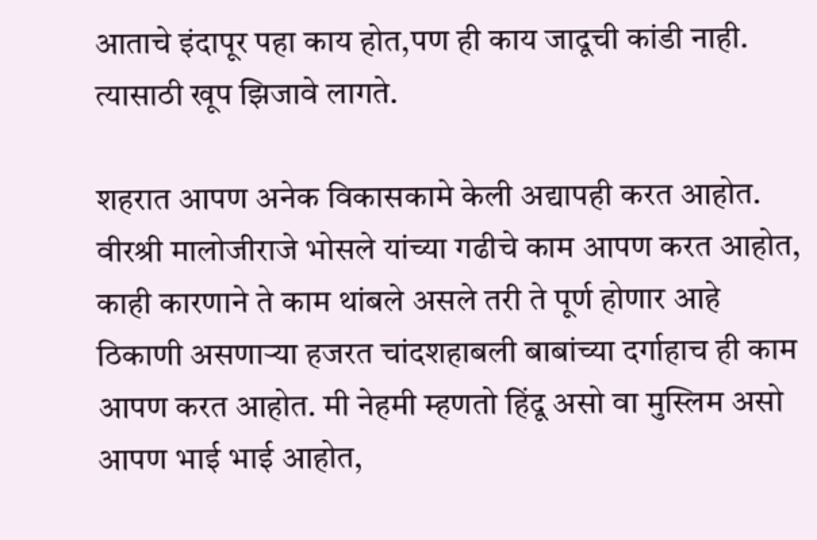आताचे इंदापूर पहा काय होत,पण ही काय जादूची कांडी नाही. त्यासाठी खूप झिजावे लागते.

शहरात आपण अनेक विकासकामे केली अद्यापही करत आहोत. वीरश्री मालोजीराजे भोसले यांच्या गढीचे काम आपण करत आहोत, काही कारणाने ते काम थांबले असले तरी ते पूर्ण होणार आहे ठिकाणी असणाऱ्या हजरत चांदशहाबली बाबांच्या दर्गाहाच ही काम आपण करत आहोत. मी नेहमी म्हणतो हिंदू असो वा मुस्लिम असो आपण भाई भाई आहोत,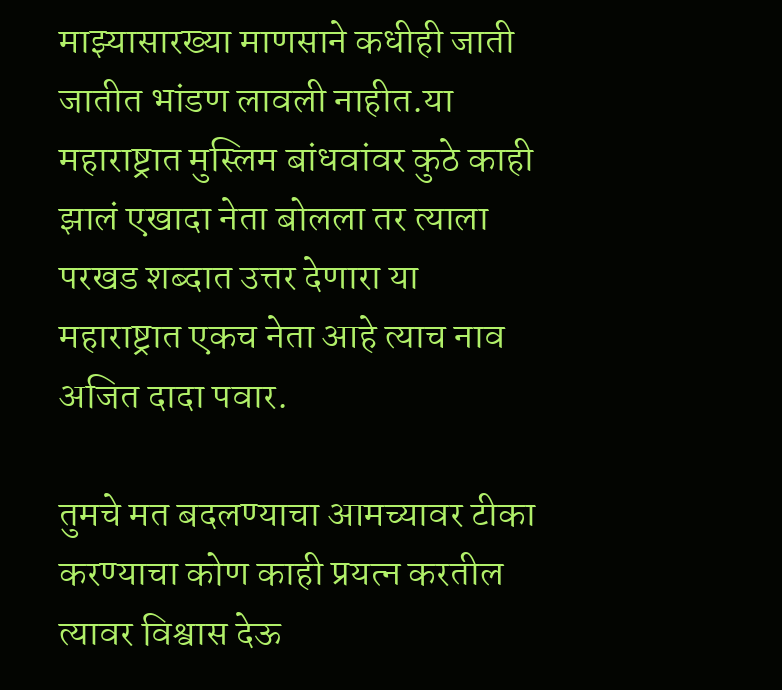माझ्यासारख्या माणसाने कधीही जाती जातीत भांडण लावली नाहीत.या महाराष्ट्रात मुस्लिम बांधवांवर कुठे काही झालं एखादा नेता बोलला तर त्याला परखड शब्दात उत्तर देणारा या महाराष्ट्रात एकच नेता आहे त्याच नाव अजित दादा पवार.

तुमचे मत बदलण्याचा आमच्यावर टीका करण्याचा कोण काही प्रयत्न करतील त्यावर विश्वास देऊ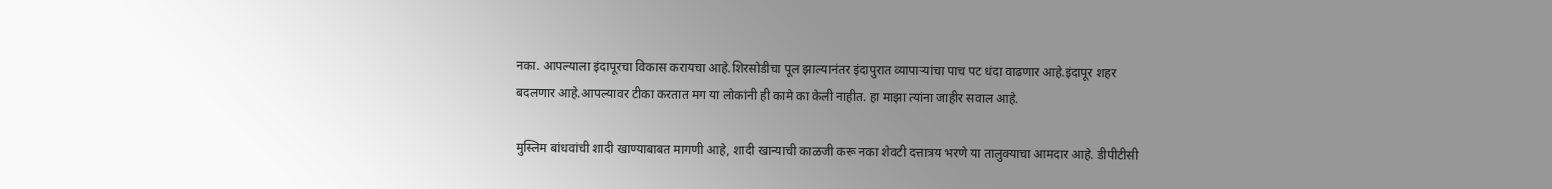नका. आपल्याला इंदापूरचा विकास करायचा आहे.शिरसोडीचा पूल झाल्यानंतर इंदापुरात व्यापाऱ्यांचा पाच पट धंदा वाढणार आहे.इंदापूर शहर बदलणार आहे.आपल्यावर टीका करतात मग या लोकांनी ही कामे का केली नाहीत. हा माझा त्यांना जाहीर सवाल आहे.

मुस्लिम बांधवांची शादी खाण्याबाबत मागणी आहे, शादी खान्याची काळजी करू नका शेवटी दत्तात्रय भरणे या तालुक्याचा आमदार आहे. डीपीटीसी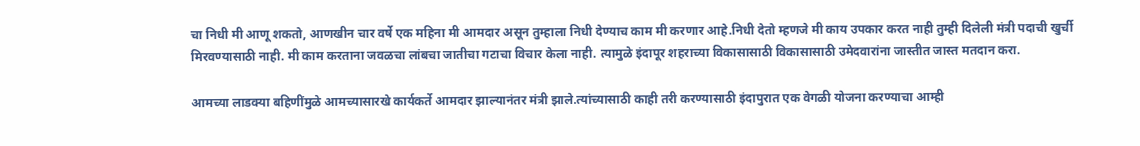चा निधी मी आणू शकतो, आणखीन चार वर्षे एक महिना मी आमदार असून तुम्हाला निधी देण्याच काम मी करणार आहे.निधी देतो म्हणजे मी काय उपकार करत नाही तुम्ही दिलेली मंत्री पदाची खुर्ची मिरवण्यासाठी नाही. मी काम करताना जवळचा लांबचा जातीचा गटाचा विचार केला नाही. त्यामुळे इंदापूर शहराच्या विकासासाठी विकासासाठी उमेदवारांना जास्तीत जास्त मतदान करा.

आमच्या लाडक्या बहिणींमुळे आमच्यासारखे कार्यकर्ते आमदार झाल्यानंतर मंत्री झाले.त्यांच्यासाठी काही तरी करण्यासाठी इंदापुरात एक वेगळी योजना करण्याचा आम्ही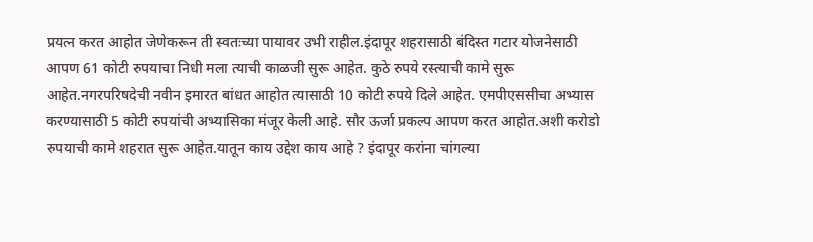प्रयत्न करत आहोत जेणेकरून ती स्वतःच्या पायावर उभी राहील.इंदापूर शहरासाठी बंदिस्त गटार योजनेसाठी आपण 61 कोटी रुपयाचा निधी मला त्याची काळजी सुरू आहेत. कुठे रुपये रस्त्याची कामे सुरू आहेत.नगरपरिषदेची नवीन इमारत बांधत आहोत त्यासाठी 10 कोटी रुपये दिले आहेत. एमपीएससीचा अभ्यास करण्यासाठी 5 कोटी रुपयांची अभ्यासिका मंजूर केली आहे. सौर ऊर्जा प्रकल्प आपण करत आहोत.अशी करोडो रुपयाची कामे शहरात सुरू आहेत.यातून काय उद्देश काय आहे ? इंदापूर करांना चांगल्या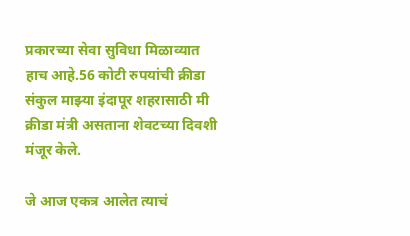प्रकारच्या सेवा सुविधा मिळाव्यात हाच आहे.56 कोटी रुपयांची क्रीडा संकुल माझ्या इंदापूर शहरासाठी मी क्रीडा मंत्री असताना शेवटच्या दिवशी मंजूर केले.

जे आज एकत्र आलेत त्याचं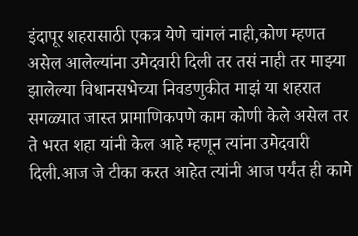इंदापूर शहरासाठी एकत्र येणे चांगलं नाही,कोण म्हणत असेल आलेल्यांना उमेदवारी दिली तर तसं नाही तर माझ्या झालेल्या विधानसभेच्या निवडणुकीत माझं या शहरात सगळ्यात जास्त प्रामाणिकपणे काम कोणी केले असेल तर ते भरत शहा यांनी केल आहे म्हणून त्यांना उमेदवारी दिली.आज जे टीका करत आहेत त्यांनी आज पर्यंत ही कामे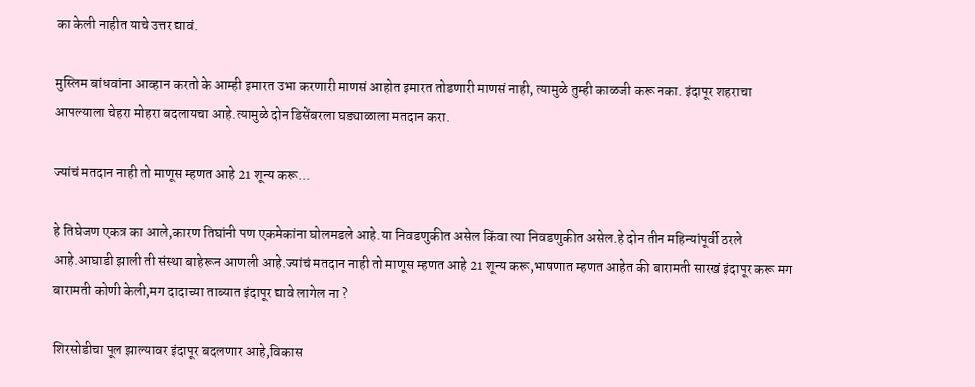का केली नाहीत याचे उत्तर द्यावं.

मुस्लिम बांधवांना आव्हान करतो के आम्ही इमारत उभा करणारी माणसं आहोत इमारत तोडणारी माणसं नाही, त्यामुळे तुम्ही काळजी करू नका. इंदापूर शहराचा आपल्याला चेहरा मोहरा बदलायचा आहे.त्यामुळे दोन डिसेंबरला घड्याळाला मतदान करा.

ज्यांचं मतदान नाही तो माणूस म्हणत आहे 21 शून्य करू...

हे तिघेजण एकत्र का आले,कारण तिघांनी पण एकमेकांना घोलमडले आहे.या निवडणुकीत असेल किंवा त्या निवडणुकीत असेल.हे दोन तीन महिन्यांपूर्वी ठरले आहे.आघाडी झाली ती संस्था बाहेरून आणली आहे.ज्यांचं मतदान नाही तो माणूस म्हणत आहे 21 शून्य करू,भाषणात म्हणत आहेत की बारामती सारखं इंदापूर करू मग बारामती कोणी केली,मग दादाच्या ताब्यात इंदापूर द्यावे लागेल ना ?

शिरसोडीचा पूल झाल्यावर इंदापूर बदलणार आहे,विकास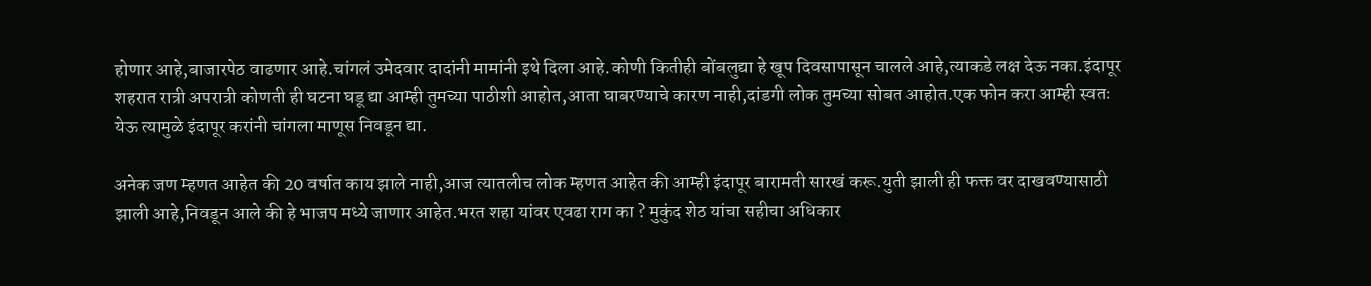होणार आहे,बाजारपेठ वाढणार आहे.चांगलं उमेदवार दादांनी मामांनी इथे दिला आहे.कोणी कितीही बोंबलुद्या हे खूप दिवसापासून चालले आहे,त्याकडे लक्ष देऊ नका.इंदापूर शहरात रात्री अपरात्री कोणती ही घटना घडू द्या आम्ही तुमच्या पाठीशी आहोत,आता घाबरण्याचे कारण नाही,दांडगी लोक तुमच्या सोबत आहोत.एक फोन करा आम्ही स्वतः येऊ त्यामुळे इंदापूर करांनी चांगला माणूस निवडून द्या.

अनेक जण म्हणत आहेत की 20 वर्षात काय झाले नाही,आज त्यातलीच लोक म्हणत आहेत की आम्ही इंदापूर बारामती सारखं करू.युती झाली ही फक्त वर दाखवण्यासाठी झाली आहे,निवडून आले की हे भाजप मध्ये जाणार आहेत.भरत शहा यांवर एवढा राग का ? मुकुंद शेठ यांचा सहीचा अधिकार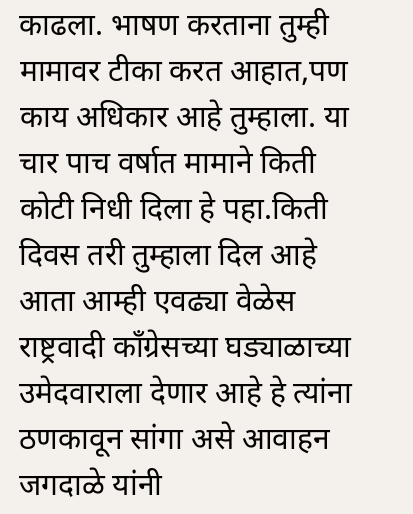काढला. भाषण करताना तुम्ही मामावर टीका करत आहात,पण काय अधिकार आहे तुम्हाला. या चार पाच वर्षात मामाने किती कोटी निधी दिला हे पहा.किती दिवस तरी तुम्हाला दिल आहे आता आम्ही एवढ्या वेळेस राष्ट्रवादी काँग्रेसच्या घड्याळाच्या उमेदवाराला देणार आहे हे त्यांना ठणकावून सांगा असे आवाहन जगदाळे यांनी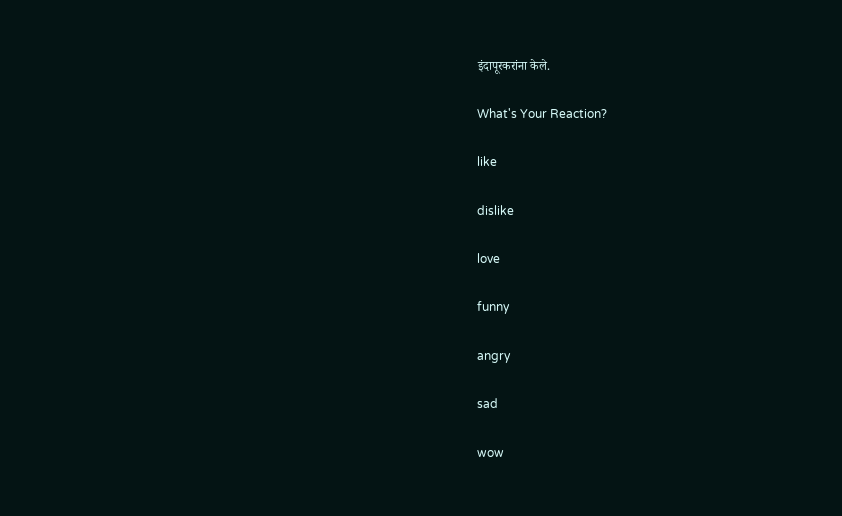इंदापूरकरांना केले.

What's Your Reaction?

like

dislike

love

funny

angry

sad

wow